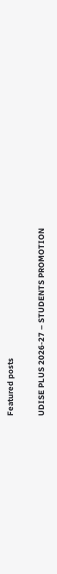Featured posts

UDISE PLUS 2026-27 – STUDENTS PROMOTION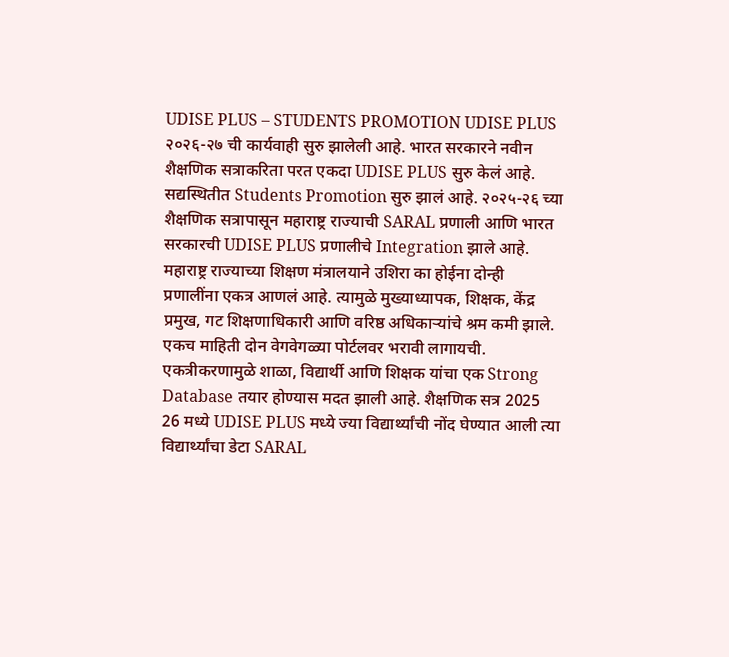UDISE PLUS – STUDENTS PROMOTION UDISE PLUS २०२६-२७ ची कार्यवाही सुरु झालेली आहे. भारत सरकारने नवीन शैक्षणिक सत्राकरिता परत एकदा UDISE PLUS सुरु केलं आहे. सद्यस्थितीत Students Promotion सुरु झालं आहे. २०२५-२६ च्या शैक्षणिक सत्रापासून महाराष्ट्र राज्याची SARAL प्रणाली आणि भारत सरकारची UDISE PLUS प्रणालीचे Integration झाले आहे. महाराष्ट्र राज्याच्या शिक्षण मंत्रालयाने उशिरा का होईना दोन्ही प्रणालींना एकत्र आणलं आहे. त्यामुळे मुख्याध्यापक, शिक्षक, केंद्र प्रमुख, गट शिक्षणाधिकारी आणि वरिष्ठ अधिकाऱ्यांचे श्रम कमी झाले. एकच माहिती दोन वेगवेगळ्या पोर्टलवर भरावी लागायची. एकत्रीकरणामुळे शाळा, विद्यार्थी आणि शिक्षक यांचा एक Strong Database तयार होण्यास मदत झाली आहे. शैक्षणिक सत्र 2025 26 मध्ये UDISE PLUS मध्ये ज्या विद्यार्थ्यांची नोंद घेण्यात आली त्या विद्यार्थ्यांचा डेटा SARAL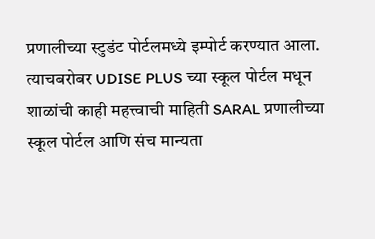प्रणालीच्या स्टुडंट पोर्टलमध्ये इम्पोर्ट करण्यात आला. त्याचबरोबर UDISE PLUS च्या स्कूल पोर्टल मधून शाळांची काही महत्त्वाची माहिती SARAL प्रणालीच्या स्कूल पोर्टल आणि संच मान्यता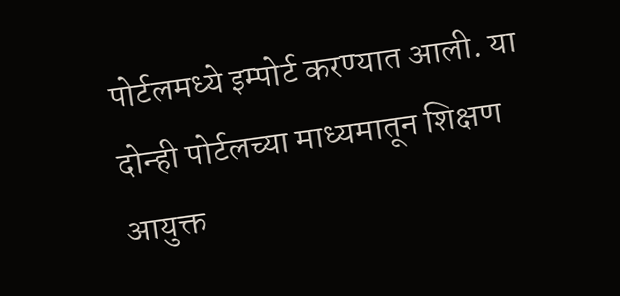पोर्टलमध्ये इम्पोर्ट करण्यात आली. या दोन्ही पोर्टलच्या माध्यमातून शिक्षण आयुक्त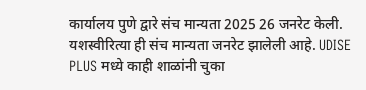कार्यालय पुणे द्वारे संच मान्यता 2025 26 जनरेट केली. यशस्वीरित्या ही संच मान्यता जनरेट झालेली आहे. UDISE PLUS मध्ये काही शाळांनी चुका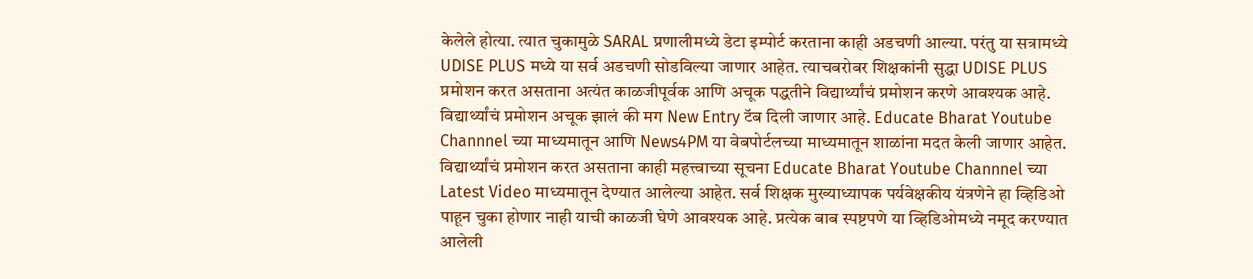केलेले होत्या. त्यात चुकामुळे SARAL प्रणालीमध्ये डेटा इम्पोर्ट करताना काही अडचणी आल्या. परंतु या सत्रामध्ये UDISE PLUS मध्ये या सर्व अडचणी सोडविल्या जाणार आहेत. त्याचबरोबर शिक्षकांनी सुद्धा UDISE PLUS प्रमोशन करत असताना अत्यंत काळजीपूर्वक आणि अचूक पद्धतीने विद्यार्थ्यांचं प्रमोशन करणे आवश्यक आहे. विद्यार्थ्यांचं प्रमोशन अचूक झालं की मग New Entry टॅब दिली जाणार आहे. Educate Bharat Youtube Channnel च्या माध्यमातून आणि News4PM या वेबपोर्टलच्या माध्यमातून शाळांना मदत केली जाणार आहेत. विद्यार्थ्यांचं प्रमोशन करत असताना काही महत्त्वाच्या सूचना Educate Bharat Youtube Channnel च्या Latest Video माध्यमातून देण्यात आलेल्या आहेत. सर्व शिक्षक मुख्याध्यापक पर्यवेक्षकीय यंत्रणेने हा व्हिडिओ पाहून चुका होणार नाही याची काळजी घेणे आवश्यक आहे. प्रत्येक बाब स्पष्टपणे या व्हिडिओमध्ये नमूद करण्यात आलेली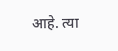आहे. त्या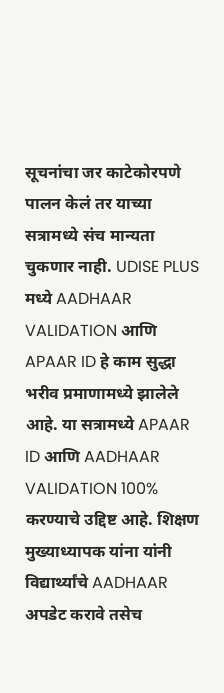सूचनांचा जर काटेकोरपणे पालन केलं तर याच्या सत्रामध्ये संच मान्यता चुकणार नाही. UDISE PLUS मध्ये AADHAAR VALIDATION आणि APAAR ID हे काम सुद्धा भरीव प्रमाणामध्ये झालेले आहे. या सत्रामध्ये APAAR ID आणि AADHAAR VALIDATION 100% करण्याचे उद्दिष्ट आहे. शिक्षण मुख्याध्यापक यांना यांनी विद्यार्थ्यांचे AADHAAR अपडेट करावे तसेच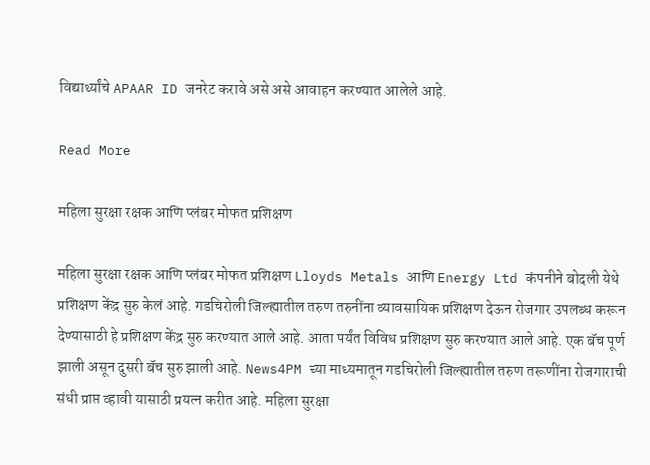विद्यार्थ्यांचे APAAR ID जनरेट करावे असे असे आवाहन करण्यात आलेले आहे.

Read More

महिला सुरक्षा रक्षक आणि प्लंबर मोफत प्रशिक्षण

महिला सुरक्षा रक्षक आणि प्लंबर मोफत प्रशिक्षण Lloyds Metals आणि Energy Ltd कंपनीने बोदली येथे प्रशिक्षण केंद्र सुरु केलं आहे. गडचिरोली जिल्ह्यातील तरुण तरुनींना व्यावसायिक प्रशिक्षण देऊन रोजगार उपलब्ध करून देण्यासाठी हे प्रशिक्षण केंद्र सुरु करण्यात आले आहे. आता पर्यंत विविध प्रशिक्षण सुरु करण्यात आले आहे. एक बॅच पूर्ण झाली असून दुसरी बॅच सुरु झाली आहे. News4PM च्या माध्यमातून गडचिरोली जिल्ह्यातील तरुण तरूणींना रोजगाराची संधी प्राप्त व्हावी यासाठी प्रयत्न करीत आहे. महिला सुरक्षा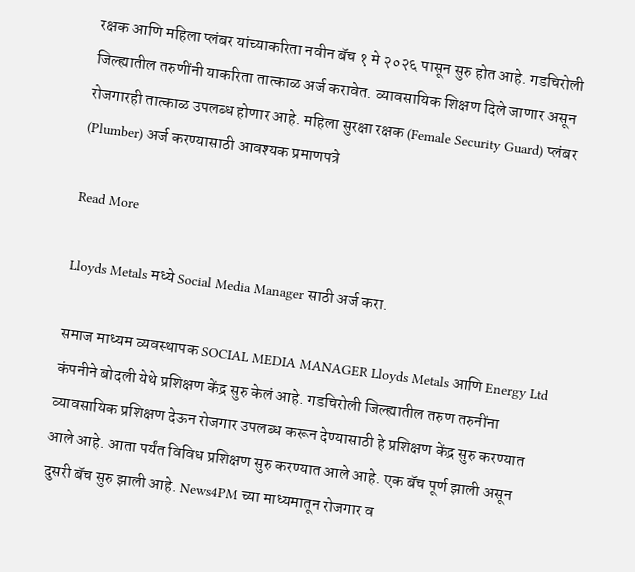रक्षक आणि महिला प्लंबर यांच्याकरिता नवीन बॅच १ मे २०२६ पासून सुरु होत आहे. गडचिरोली जिल्ह्यातील तरुणींनी याकरिता तात्काळ अर्ज करावेत. व्यावसायिक शिक्षण दिले जाणार असून रोजगारही तात्काळ उपलब्ध होणार आहे. महिला सुरक्षा रक्षक (Female Security Guard) प्लंबर (Plumber) अर्ज करण्यासाठी आवश्यक प्रमाणपत्रे

Read More

Lloyds Metals मध्ये Social Media Manager साठी अर्ज करा.

समाज माध्यम व्यवस्थापक SOCIAL MEDIA MANAGER Lloyds Metals आणि Energy Ltd कंपनीने बोदली येथे प्रशिक्षण केंद्र सुरु केलं आहे. गडचिरोली जिल्ह्यातील तरुण तरुनींना व्यावसायिक प्रशिक्षण देऊन रोजगार उपलब्ध करून देण्यासाठी हे प्रशिक्षण केंद्र सुरु करण्यात आले आहे. आता पर्यंत विविध प्रशिक्षण सुरु करण्यात आले आहे. एक बॅच पूर्ण झाली असून दुसरी बॅच सुरु झाली आहे. News4PM च्या माध्यमातून रोजगार व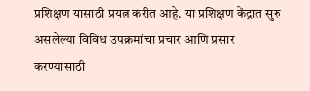प्रशिक्षण यासाठी प्रयत्न करीत आहे. या प्रशिक्षण केंद्रात सुरु असलेल्या विविध उपक्रमांचा प्रचार आणि प्रसार करण्यासाठी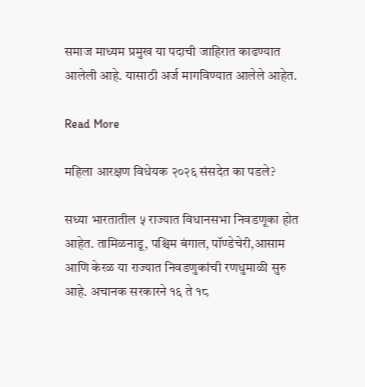समाज माध्यम प्रमुख या पदाची जाहिरात काढण्यात आलेली आहे. यासाठी अर्ज मागविण्यात आलेले आहेत.

Read More

महिला आरक्षण विधेयक २०२६ संसदेत का पडले?

सध्या भारतातील ५ राज्यात विधानसभा निवडणूका होत आहेत. तामिळनाडू, पश्चिम बंगाल, पॉण्डेचेरी,आसाम आणि केरळ या राज्यात निवडणुकांची रणधुमाळी सुरु आहे. अचानक सरकारने १६ ते १८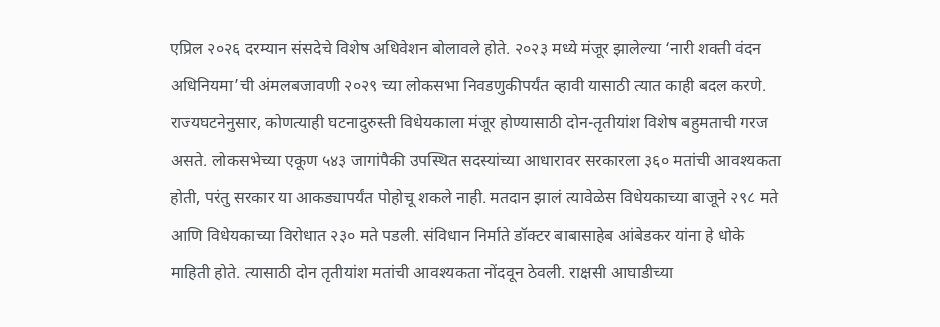एप्रिल २०२६ दरम्यान संसदेचे विशेष अधिवेशन बोलावले होते. २०२३ मध्ये मंजूर झालेल्या ‘नारी शक्ती वंदन अधिनियमा’ची अंमलबजावणी २०२९ च्या लोकसभा निवडणुकीपर्यंत व्हावी यासाठी त्यात काही बदल करणे. राज्यघटनेनुसार, कोणत्याही घटनादुरुस्ती विधेयकाला मंजूर होण्यासाठी दोन-तृतीयांश विशेष बहुमताची गरज असते. लोकसभेच्या एकूण ५४३ जागांपैकी उपस्थित सदस्यांच्या आधारावर सरकारला ३६० मतांची आवश्यकता होती, परंतु सरकार या आकड्यापर्यंत पोहोचू शकले नाही. मतदान झालं त्यावेळेस विधेयकाच्या बाजूने २९८ मते आणि विधेयकाच्या विरोधात २३० मते पडली. संविधान निर्माते डॉक्टर बाबासाहेब आंबेडकर यांना हे धोके माहिती होते. त्यासाठी दोन तृतीयांश मतांची आवश्यकता नोंदवून ठेवली. राक्षसी आघाडीच्या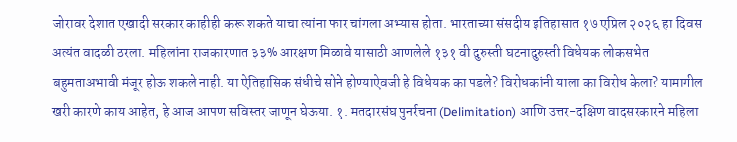जोरावर देशात एखादी सरकार काहीही करू शकते याचा त्यांना फार चांगला अभ्यास होता. भारताच्या संसदीय इतिहासात १७ एप्रिल २०२६ हा दिवस अत्यंत वादळी ठरला. महिलांना राजकारणात ३३% आरक्षण मिळावे यासाठी आणलेले १३१ वी दुरुस्ती घटनादुरुस्ती विधेयक लोकसभेत बहुमताअभावी मंजूर होऊ शकले नाही. या ऐतिहासिक संधीचे सोने होण्याऐवजी हे विधेयक का पडले? विरोधकांनी याला का विरोध केला? यामागील खरी कारणे काय आहेत, हे आज आपण सविस्तर जाणून घेऊया. १. मतदारसंघ पुनर्रचना (Delimitation) आणि उत्तर-दक्षिण वादसरकारने महिला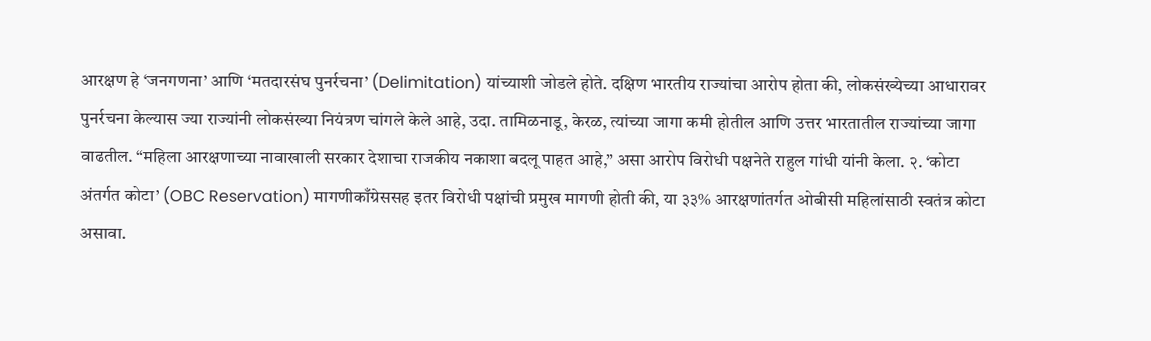आरक्षण हे ‘जनगणना’ आणि ‘मतदारसंघ पुनर्रचना’ (Delimitation) यांच्याशी जोडले होते. दक्षिण भारतीय राज्यांचा आरोप होता की, लोकसंख्येच्या आधारावर पुनर्रचना केल्यास ज्या राज्यांनी लोकसंख्या नियंत्रण चांगले केले आहे, उदा. तामिळनाडू, केरळ, त्यांच्या जागा कमी होतील आणि उत्तर भारतातील राज्यांच्या जागा वाढतील. “महिला आरक्षणाच्या नावाखाली सरकार देशाचा राजकीय नकाशा बदलू पाहत आहे,” असा आरोप विरोधी पक्षनेते राहुल गांधी यांनी केला. २. ‘कोटा अंतर्गत कोटा’ (OBC Reservation) मागणीकाँग्रेससह इतर विरोधी पक्षांची प्रमुख मागणी होती की, या ३३% आरक्षणांतर्गत ओबीसी महिलांसाठी स्वतंत्र कोटा असावा.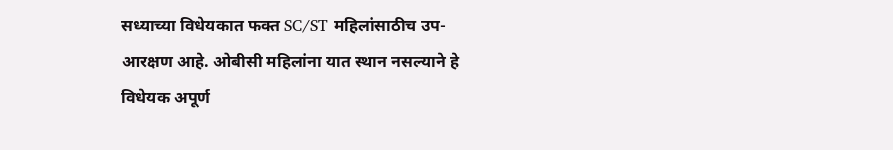सध्याच्या विधेयकात फक्त SC/ST महिलांसाठीच उप-आरक्षण आहे. ओबीसी महिलांना यात स्थान नसल्याने हे विधेयक अपूर्ण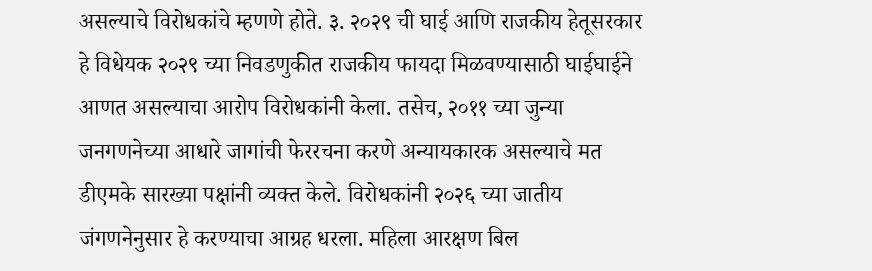असल्याचे विरोधकांचे म्हणणे होते. ३. २०२९ ची घाई आणि राजकीय हेतूसरकार हे विधेयक २०२९ च्या निवडणुकीत राजकीय फायदा मिळवण्यासाठी घाईघाईने आणत असल्याचा आरोप विरोधकांनी केला. तसेच, २०११ च्या जुन्या जनगणनेच्या आधारे जागांची फेररचना करणे अन्यायकारक असल्याचे मत डीएमके सारख्या पक्षांनी व्यक्त केले. विरोधकांनी २०२६ च्या जातीय जंगणनेनुसार हे करण्याचा आग्रह धरला. महिला आरक्षण बिल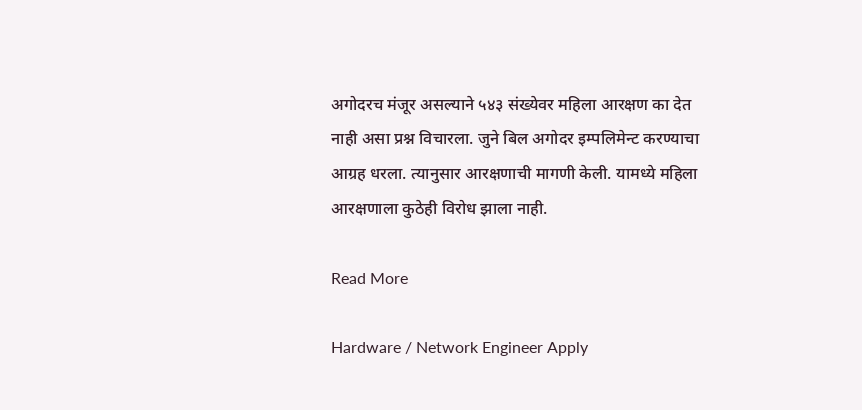अगोदरच मंजूर असल्याने ५४३ संख्येवर महिला आरक्षण का देत नाही असा प्रश्न विचारला. जुने बिल अगोदर इम्पलिमेन्ट करण्याचा आग्रह धरला. त्यानुसार आरक्षणाची मागणी केली. यामध्ये महिला आरक्षणाला कुठेही विरोध झाला नाही.

Read More

Hardware / Network Engineer Apply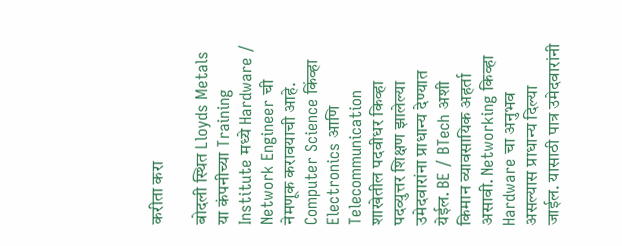करीता करा

बोदली स्थित Lloyds Metals या कंपनीच्या Training Institute मध्ये Hardware / Network Engineer ची नेमणूक करावयाची आहे. Computer Science किंव्हा Electronics आणि Telecommunication शाखेतील पदवीधर किव्हा पदव्युत्तर शिक्षण झालेल्या उमेदवारांना प्राधान्य देण्यात येईल. BE / BTech अशी किमान व्यावसायिक अहर्ता असावी. Networking किव्हा Hardware चा अनुभव असल्यास प्राधान्य दिल्या जाईल. यासाठी पात्र उमेदवारांनी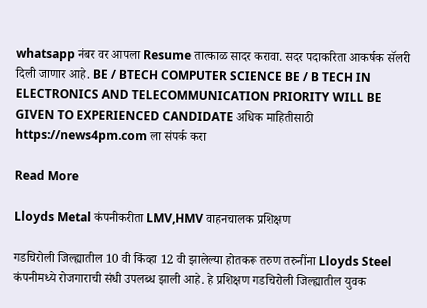whatsapp नंबर वर आपला Resume तात्काळ सादर करावा. सदर पदाकरिता आकर्षक सॅलरी दिली जाणार आहे. BE / BTECH COMPUTER SCIENCE BE / B TECH IN ELECTRONICS AND TELECOMMUNICATION PRIORITY WILL BE GIVEN TO EXPERIENCED CANDIDATE अधिक माहितीसाठी https://news4pm.com ला संपर्क करा

Read More

Lloyds Metal कंपनीकरीता LMV,HMV वाहनचालक प्रशिक्षण

गडचिरोली जिल्ह्यातील 10 वी किंव्हा 12 वी झालेल्या होतकरू तरुण तरुनींना Lloyds Steel कंपनीमध्ये रोजगाराची संधी उपलब्ध झाली आहे. हे प्रशिक्षण गडचिरोली जिल्ह्यातील युवक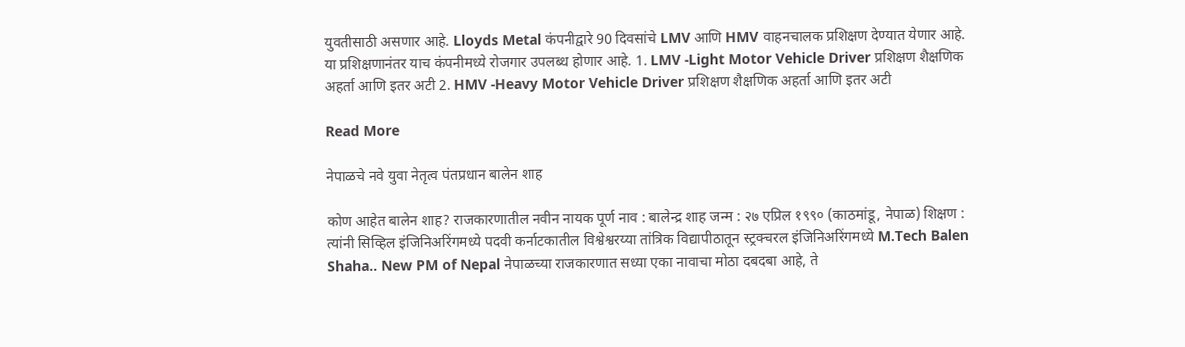युवतीसाठी असणार आहे. Lloyds Metal कंपनीद्वारे 90 दिवसांचे LMV आणि HMV वाहनचालक प्रशिक्षण देण्यात येणार आहे. या प्रशिक्षणानंतर याच कंपनीमध्ये रोजगार उपलब्ध होणार आहे. 1. LMV -Light Motor Vehicle Driver प्रशिक्षण शैक्षणिक अहर्ता आणि इतर अटी 2. HMV -Heavy Motor Vehicle Driver प्रशिक्षण शैक्षणिक अहर्ता आणि इतर अटी

Read More

नेपाळचे नवे युवा नेतृत्व पंतप्रधान बालेन शाह

कोण आहेत बालेन शाह? राजकारणातील नवीन नायक पूर्ण नाव : बालेन्द्र शाह जन्म : २७ एप्रिल १९९० (काठमांडू, नेपाळ) शिक्षण : त्यांनी सिव्हिल इंजिनिअरिंगमध्ये पदवी कर्नाटकातील विश्वेश्वरय्या तांत्रिक विद्यापीठातून स्ट्रक्चरल इंजिनिअरिंगमध्ये M.Tech Balen Shaha.. New PM of Nepal नेपाळच्या राजकारणात सध्या एका नावाचा मोठा दबदबा आहे, ते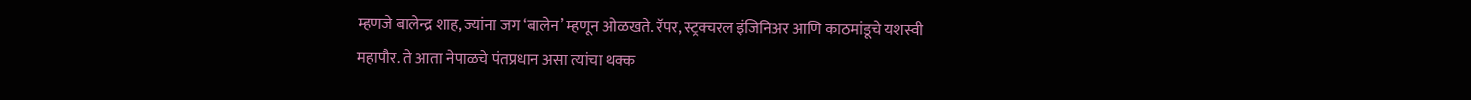म्हणजे बालेन्द्र शाह, ज्यांना जग ‘बालेन’ म्हणून ओळखते. रॅपर, स्ट्रक्चरल इंजिनिअर आणि काठमांडूचे यशस्वी महापौर. ते आता नेपाळचे पंतप्रधान असा त्यांचा थक्क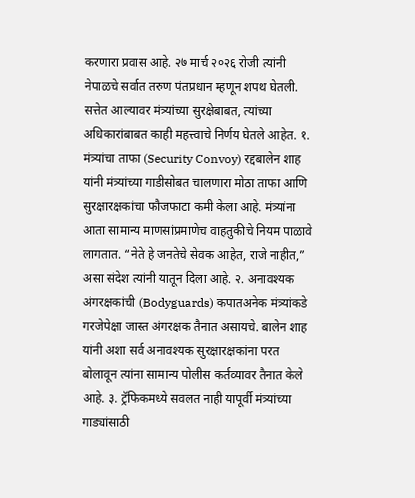करणारा प्रवास आहे. २७ मार्च २०२६ रोजी त्यांनी नेपाळचे सर्वात तरुण पंतप्रधान म्हणून शपथ घेतली. सत्तेत आल्यावर मंत्र्यांच्या सुरक्षेबाबत, त्यांच्या अधिकारांबाबत काही महत्त्वाचे निर्णय घेतले आहेत. १. मंत्र्यांचा ताफा (Security Convoy) रद्दबालेन शाह यांनी मंत्र्यांच्या गाडीसोबत चालणारा मोठा ताफा आणि सुरक्षारक्षकांचा फौजफाटा कमी केला आहे. मंत्र्यांना आता सामान्य माणसांप्रमाणेच वाहतुकीचे नियम पाळावे लागतात. “नेते हे जनतेचे सेवक आहेत, राजे नाहीत,” असा संदेश त्यांनी यातून दिला आहे. २. अनावश्यक अंगरक्षकांची (Bodyguards) कपातअनेक मंत्र्यांकडे गरजेपेक्षा जास्त अंगरक्षक तैनात असायचे. बालेन शाह यांनी अशा सर्व अनावश्यक सुरक्षारक्षकांना परत बोलावून त्यांना सामान्य पोलीस कर्तव्यावर तैनात केले आहे. ३. ट्रॅफिकमध्ये सवलत नाही यापूर्वी मंत्र्यांच्या गाड्यांसाठी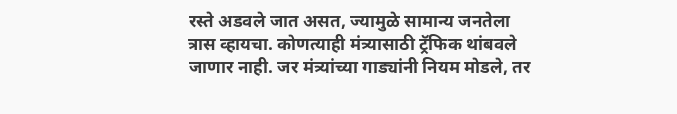रस्ते अडवले जात असत, ज्यामुळे सामान्य जनतेला त्रास व्हायचा. कोणत्याही मंत्र्यासाठी ट्रॅफिक थांबवले जाणार नाही. जर मंत्र्यांच्या गाड्यांनी नियम मोडले, तर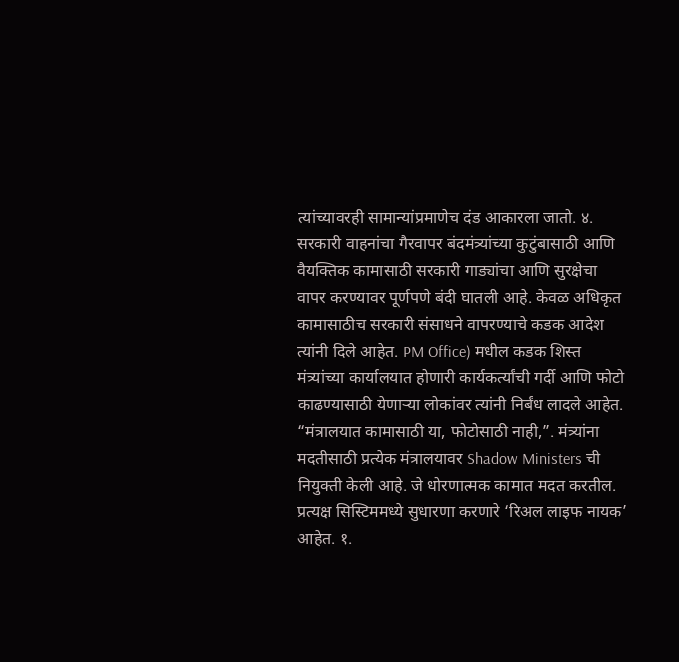त्यांच्यावरही सामान्यांप्रमाणेच दंड आकारला जातो. ४. सरकारी वाहनांचा गैरवापर बंदमंत्र्यांच्या कुटुंबासाठी आणि वैयक्तिक कामासाठी सरकारी गाड्यांचा आणि सुरक्षेचा वापर करण्यावर पूर्णपणे बंदी घातली आहे. केवळ अधिकृत कामासाठीच सरकारी संसाधने वापरण्याचे कडक आदेश त्यांनी दिले आहेत. PM Office) मधील कडक शिस्त मंत्र्यांच्या कार्यालयात होणारी कार्यकर्त्यांची गर्दी आणि फोटो काढण्यासाठी येणाऱ्या लोकांवर त्यांनी निर्बंध लादले आहेत. “मंत्रालयात कामासाठी या, फोटोसाठी नाही,”. मंत्र्यांना मदतीसाठी प्रत्येक मंत्रालयावर Shadow Ministers ची नियुक्ती केली आहे. जे धोरणात्मक कामात मदत करतील. प्रत्यक्ष सिस्टिममध्ये सुधारणा करणारे ‘रिअल लाइफ नायक’ आहेत. १.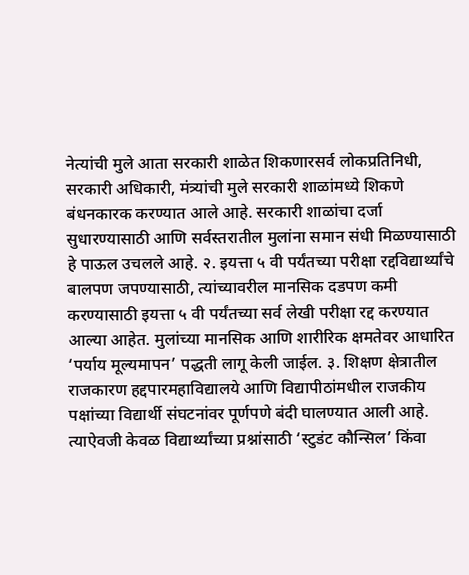नेत्यांची मुले आता सरकारी शाळेत शिकणारसर्व लोकप्रतिनिधी, सरकारी अधिकारी, मंत्र्यांची मुले सरकारी शाळांमध्ये शिकणे बंधनकारक करण्यात आले आहे. सरकारी शाळांचा दर्जा सुधारण्यासाठी आणि सर्वस्तरातील मुलांना समान संधी मिळण्यासाठी हे पाऊल उचलले आहे. २. इयत्ता ५ वी पर्यंतच्या परीक्षा रद्दविद्यार्थ्यांचे बालपण जपण्यासाठी, त्यांच्यावरील मानसिक दडपण कमी करण्यासाठी इयत्ता ५ वी पर्यंतच्या सर्व लेखी परीक्षा रद्द करण्यात आल्या आहेत. मुलांच्या मानसिक आणि शारीरिक क्षमतेवर आधारित ‘पर्याय मूल्यमापन’ पद्धती लागू केली जाईल. ३. शिक्षण क्षेत्रातील राजकारण हद्दपारमहाविद्यालये आणि विद्यापीठांमधील राजकीय पक्षांच्या विद्यार्थी संघटनांवर पूर्णपणे बंदी घालण्यात आली आहे. त्याऐवजी केवळ विद्यार्थ्यांच्या प्रश्नांसाठी ‘स्टुडंट कौन्सिल’ किंवा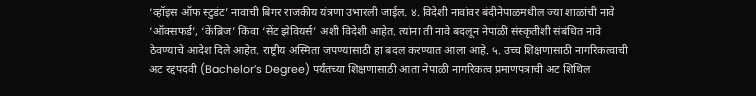‘व्हॉइस ऑफ स्टुडंट’ नावाची बिगर राजकीय यंत्रणा उभारली जाईल. ४. विदेशी नावांवर बंदीनेपाळमधील ज्या शाळांची नावे ‘ऑक्सफर्ड’, ‘केंब्रिज’ किंवा ‘सेंट झेवियर्स’ अशी विदेशी आहेत. त्यांना ती नावे बदलून नेपाळी संस्कृतीशी संबंधित नावे ठेवण्याचे आदेश दिले आहेत. राष्ट्रीय अस्मिता जपण्यासाठी हा बदल करण्यात आला आहे. ५. उच्च शिक्षणासाठी नागरिकत्वाची अट रद्दपदवी (Bachelor’s Degree) पर्यंतच्या शिक्षणासाठी आता नेपाळी नागरिकत्व प्रमाणपत्राची अट शिथिल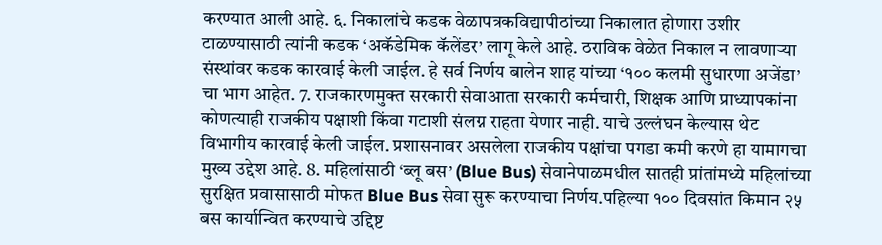करण्यात आली आहे. ६. निकालांचे कडक वेळापत्रकविद्यापीठांच्या निकालात होणारा उशीर टाळण्यासाठी त्यांनी कडक ‘अकॅडेमिक कॅलेंडर’ लागू केले आहे. ठराविक वेळेत निकाल न लावणाऱ्या संस्थांवर कडक कारवाई केली जाईल. हे सर्व निर्णय बालेन शाह यांच्या ‘१०० कलमी सुधारणा अजेंडा’ चा भाग आहेत. 7. राजकारणमुक्त सरकारी सेवाआता सरकारी कर्मचारी, शिक्षक आणि प्राध्यापकांना कोणत्याही राजकीय पक्षाशी किंवा गटाशी संलग्न राहता येणार नाही. याचे उल्लंघन केल्यास थेट विभागीय कारवाई केली जाईल. प्रशासनावर असलेला राजकीय पक्षांचा पगडा कमी करणे हा यामागचा मुख्य उद्देश आहे. 8. महिलांसाठी ‘ब्लू बस’ (Blue Bus) सेवानेपाळमधील सातही प्रांतांमध्ये महिलांच्या सुरक्षित प्रवासासाठी मोफत Blue Bus सेवा सुरू करण्याचा निर्णय.पहिल्या १०० दिवसांत किमान २५ बस कार्यान्वित करण्याचे उद्दिष्ट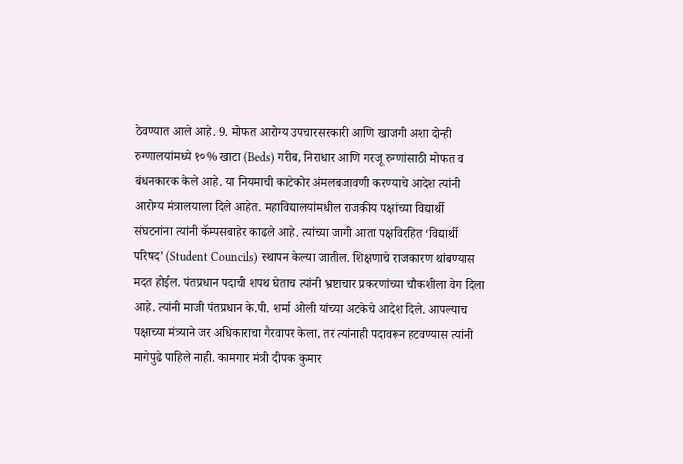ठेवण्यात आले आहे. 9. मोफत आरोग्य उपचारसरकारी आणि खाजगी अशा दोन्ही रुग्णालयांमध्ये १०% खाटा (Beds) गरीब, निराधार आणि गरजू रुग्णांसाठी मोफत व बंधनकारक केले आहे. या नियमाची काटेकोर अंमलबजावणी करण्याचे आदेश त्यांनी आरोग्य मंत्रालयाला दिले आहेत. महाविद्यालयांमधील राजकीय पक्षांच्या विद्यार्थी संघटनांना त्यांनी कॅम्पसबाहेर काढले आहे. त्यांच्या जागी आता पक्षविरहित ‘विद्यार्थी परिषद’ (Student Councils) स्थापन केल्या जातील. शिक्षणाचे राजकारण थांबण्यास मदत होईल. पंतप्रधान पदाची शपथ घेताच त्यांनी भ्रष्टाचार प्रकरणांच्या चौकशीला वेग दिला आहे. त्यांनी माजी पंतप्रधान के.पी. शर्मा ओली यांच्या अटकेचे आदेश दिले. आपल्याच पक्षाच्या मंत्र्याने जर अधिकाराचा गैरवापर केला, तर त्यांनाही पदावरून हटवण्यास त्यांनी मागेपुढे पाहिले नाही. कामगार मंत्री दीपक कुमार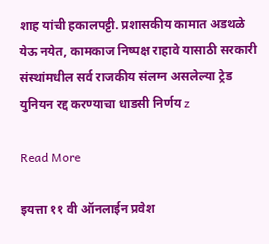शाह यांची हकालपट्टी. प्रशासकीय कामात अडथळे येऊ नयेत, कामकाज निष्पक्ष राहावे यासाठी सरकारी संस्थांमधील सर्व राजकीय संलग्न असलेल्या ट्रेड युनियन रद्द करण्याचा धाडसी निर्णय z

Read More

इयत्ता ११ वी ऑनलाईन प्रवेश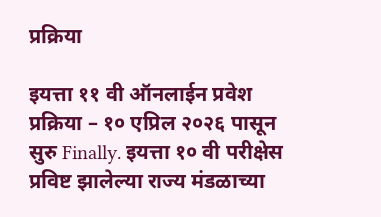प्रक्रिया

इयत्ता ११ वी ऑनलाईन प्रवेश प्रक्रिया – १० एप्रिल २०२६ पासून सुरु Finally. इयत्ता १० वी परीक्षेस प्रविष्ट झालेल्या राज्य मंडळाच्या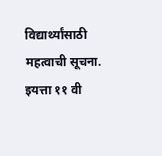विद्यार्थ्यांसाठी महत्वाची सूचना. इयत्ता ११ वी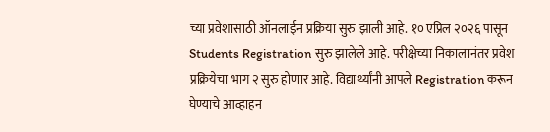च्या प्रवेशासाठी ऑनलाईन प्रक्रिया सुरु झाली आहे. १० एप्रिल २०२६ पासून Students Registration सुरु झालेले आहे. परीक्षेच्या निकालानंतर प्रवेश प्रक्रियेचा भाग २ सुरु होणार आहे. विद्यार्थ्यांनी आपले Registration करून घेण्याचे आव्हाहन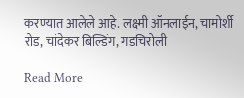करण्यात आलेले आहे. लक्ष्मी ऑनलाईन, चामोर्शी रोड, चांदेकर बिल्डिंग, गडचिरोली

Read More